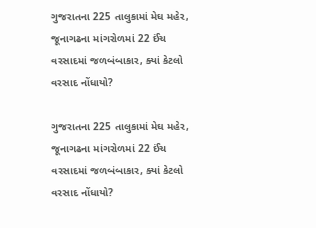ગુજરાતના 225 તાલુકામાં મેઘ મહેર, જૂનાગઢના માંગરોળમાં 22 ઈંચ વરસાદમાં જળબંબાકાર, ક્યાં કેટલો વરસાદ નોંધાયો?

ગુજરાતના 225 તાલુકામાં મેઘ મહેર, જૂનાગઢના માંગરોળમાં 22 ઈંચ વરસાદમાં જળબંબાકાર, ક્યાં કેટલો વરસાદ નોંધાયો?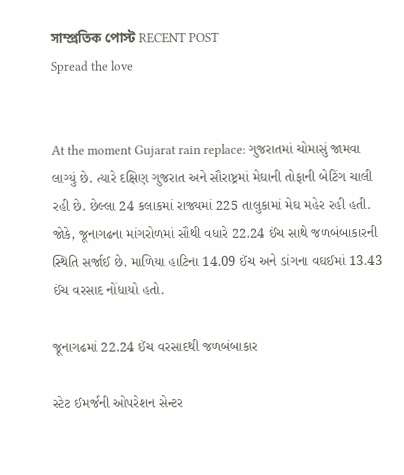সাম্প্রতিক পোস্ট RECENT POST
Spread the love


At the moment Gujarat rain replace: ગુજરાતમાં ચોમાસું જામવા લાગ્યું છે. ત્યારે દક્ષિણ ગુજરાત અને સૌરાષ્ટ્રમાં મેઘાની તોફાની બેટિંગ ચાલી રહી છે. છેલ્લા 24 કલાકમાં રાજ્યમાં 225 તાલુકામાં મેઘ મહેર રહી હતી. જોકે, જૂનાગઢના માંગરોળમાં સૌથી વધારે 22.24 ઈંચ સાથે જળબંબાકારની સ્થિતિ સર્જાઈ છે. માળિયા હાટિના 14.09 ઈંચ અને ડાંગના વઘઈમાં 13.43 ઈંચ વરસાદ નોંધાયો હતો.

જૂનાગઢમાં 22.24 ઈંચ વરસાદથી જળબંબાકાર

સ્ટેટ ઈમર્જની ઓપરેશન સેન્ટર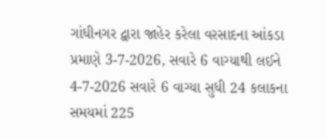ગાંધીનગર દ્વારા જાહેર કરેલા વરસાદના આંકડા પ્રમાણે 3-7-2026, સવારે 6 વાગ્યાથી લઈને 4-7-2026 સવારે 6 વાગ્યા સુધી 24 કલાકના સમયમાં 225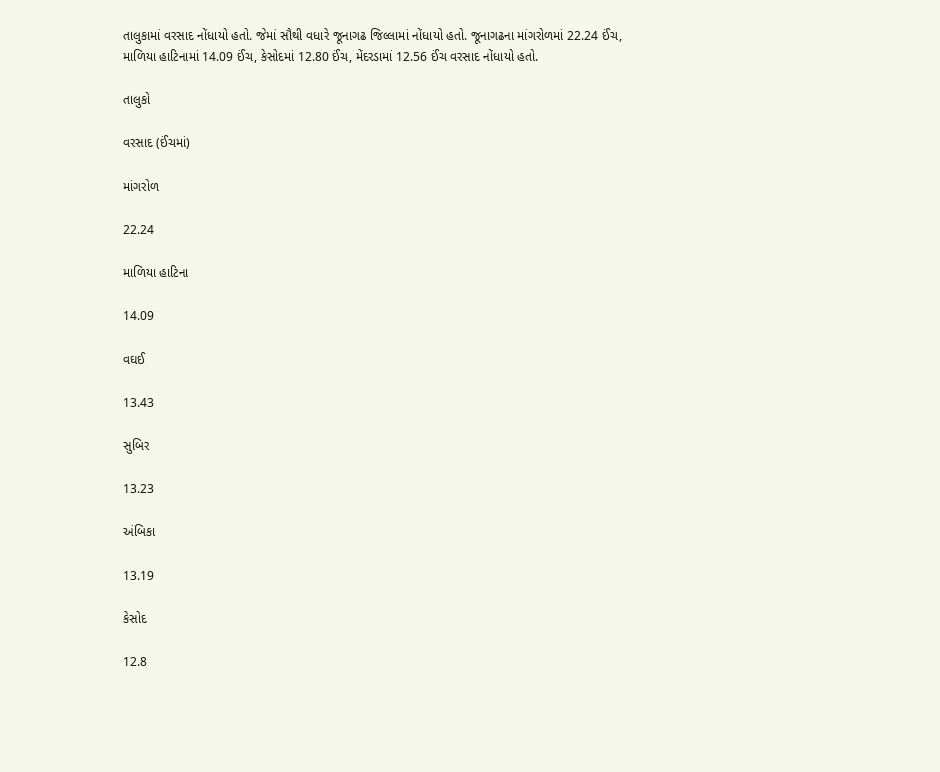તાલુકામાં વરસાદ નોંધાયો હતો. જેમાં સૌથી વધારે જૂનાગઢ જિલ્લામાં નોંધાયો હતો. જૂનાગઢના માંગરોળમાં 22.24 ઈંચ, માળિયા હાટિનામાં 14.09 ઈંચ, કેસોદમાં 12.80 ઈંચ, મેંદરડામાં 12.56 ઈંચ વરસાદ નોંધાયો હતો.

તાલુકો

વરસાદ (ઈંચમાં)

માંગરોળ

22.24

માળિયા હાટિના

14.09

વઘઈ

13.43

સુબિર

13.23

અંબિકા

13.19

કેસોદ

12.8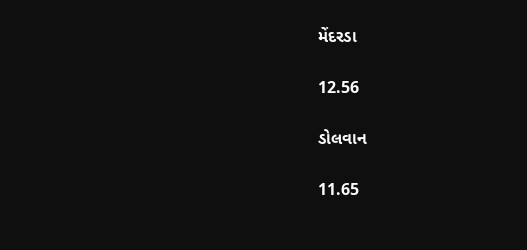મેંદરડા

12.56

ડોલવાન

11.65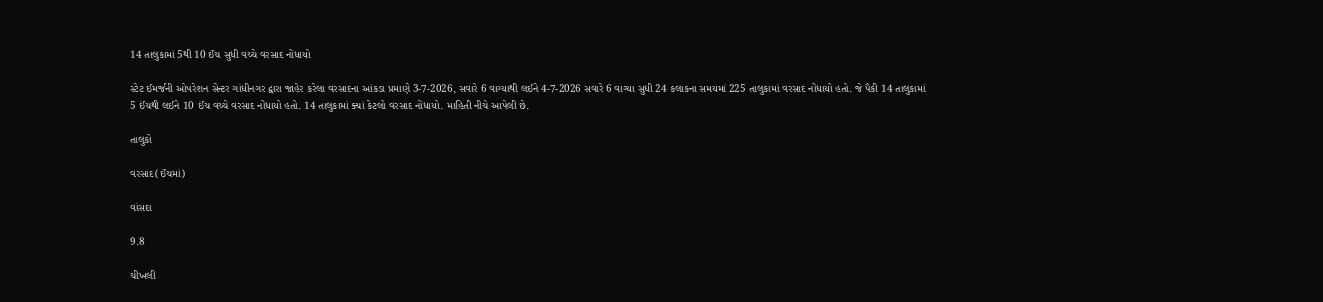14 તાલુકામાં 5થી 10 ઈંચ સુધી વચ્ચે વરસાદ નોંધાયો

સ્ટેટ ઈમર્જની ઓપરેશન સેન્ટર ગાંધીનગર દ્વારા જાહેર કરેલા વરસાદના આંકડા પ્રમાણે 3-7-2026, સવારે 6 વાગ્યાથી લઈને 4-7-2026 સવારે 6 વાગ્યા સુધી 24 કલાકના સમયમાં 225 તાલુકામાં વરસાદ નોંધાયો હતો. જે પૈકી 14 તાલુકામાં 5 ઈંચથી લઈને 10 ઈંચ વચ્ચે વરસાદ નોંધાયો હતો. 14 તાલુકામાં ક્યાં કેટલો વરસાદ નોંધાયો. માહિતી નીચે આપેલી છે.

તાલુકો

વરસાદ(ઈંચમાં)

વાંસદા

9.8

ચીખલી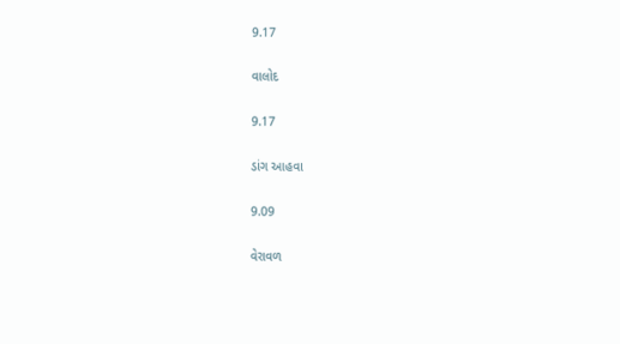9.17

વાલોદ

9.17

ડાંગ આહવા

9.09

વેરાવળ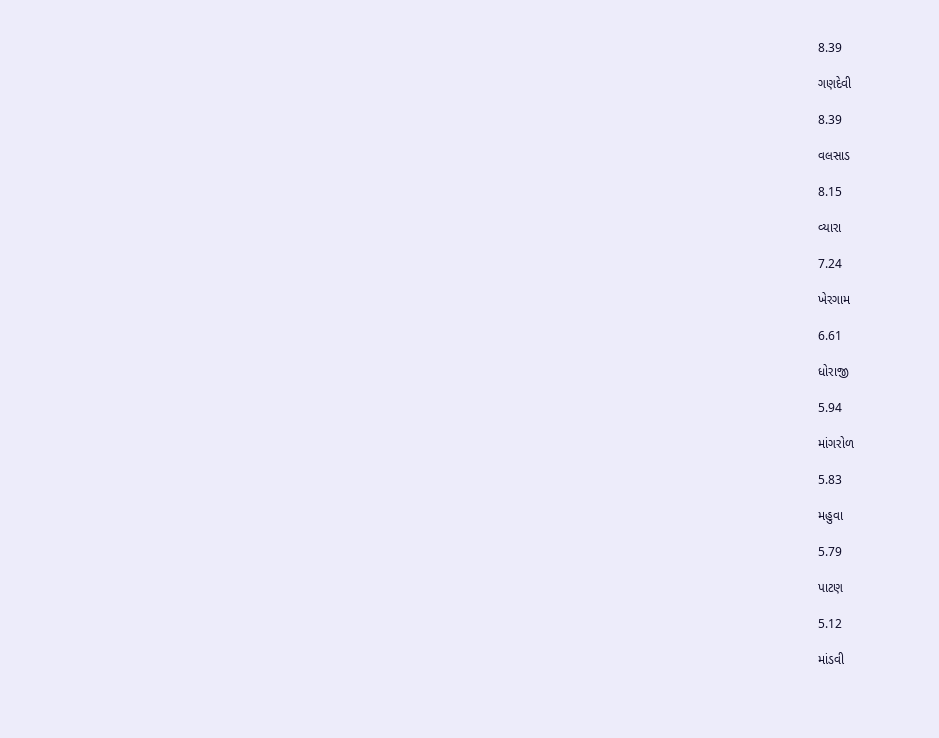8.39

ગણદેવી

8.39

વલસાડ

8.15

વ્યારા

7.24

ખેરગામ

6.61

ધોરાજી

5.94

માંગરોળ

5.83

મહુવા

5.79

પાટણ

5.12

માંડવી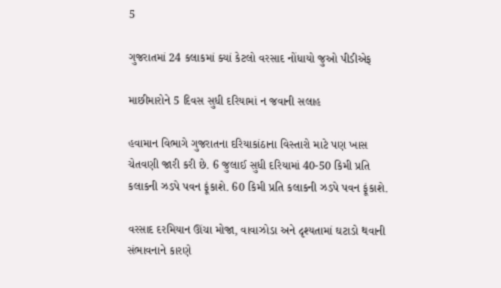5

ગુજરાતમાં 24 કલાકમાં ક્યાં કેટલો વરસાદ નોંધાયો જુઓ પીડીએફ

માછીમારોને 5 દિવસ સુધી દરિયામાં ન જવાની સલાહ

હવામાન વિભાગે ગુજરાતના દરિયાકાંઠાના વિસ્તારો માટે પણ ખાસ ચેતવણી જારી કરી છે. 6 જુલાઈ સુધી દરિયામાં 40-50 કિમી પ્રતિ કલાકની ઝડપે પવન ફૂંકાશે. 60 કિમી પ્રતિ કલાકની ઝડપે પવન ફૂંકાશે.

વરસાદ દરમિયાન ઊંચા મોજા, વાવાઝોડા અને દૃશ્યતામાં ઘટાડો થવાની સંભાવનાને કારણે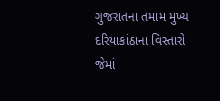ગુજરાતના તમામ મુખ્ય દરિયાકાંઠાના વિસ્તારો જેમાં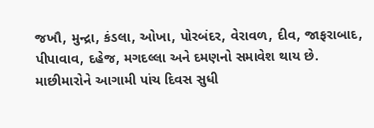જખૌ, મુન્દ્રા, કંડલા, ઓખા, પોરબંદર, વેરાવળ, દીવ, જાફરાબાદ, પીપાવાવ, દહેજ, મગદલ્લા અને દમણનો સમાવેશ થાય છે. માછીમારોને આગામી પાંચ દિવસ સુધી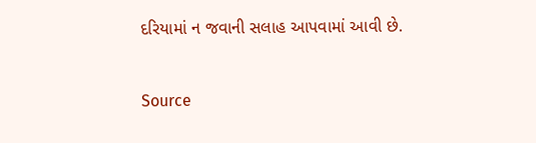દરિયામાં ન જવાની સલાહ આપવામાં આવી છે.



Source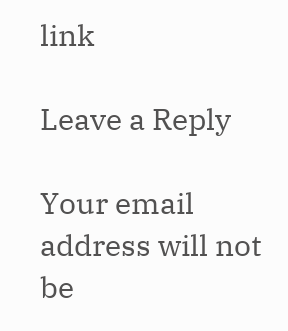link

Leave a Reply

Your email address will not be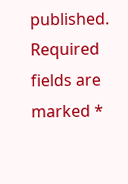published. Required fields are marked *